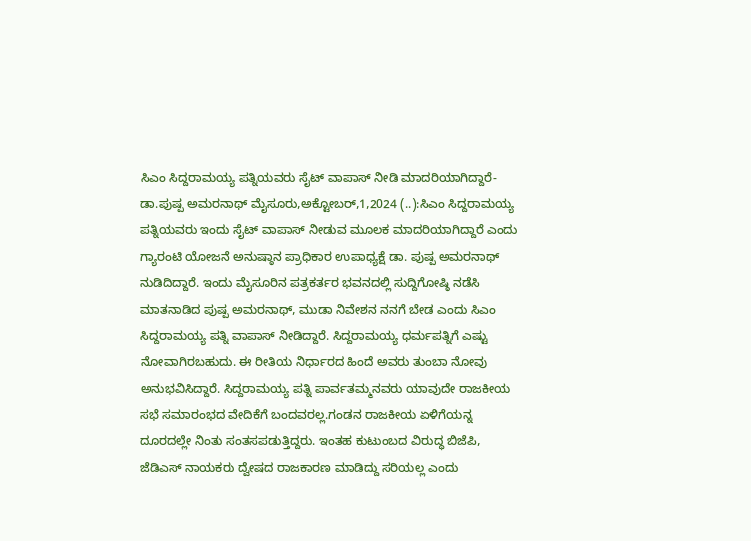ಸಿಎಂ ಸಿದ್ದರಾಮಯ್ಯ ಪತ್ನಿಯವರು ಸೈಟ್ ವಾಪಾಸ್ ನೀಡಿ ಮಾದರಿಯಾಗಿದ್ದಾರೆ- ಡಾ.ಪುಷ್ಪ ಅಮರನಾಥ್ ಮೈಸೂರು,ಅಕ್ಟೋಬರ್,1,2024 (..):ಸಿಎಂ ಸಿದ್ದರಾಮಯ್ಯ ಪತ್ನಿಯವರು ಇಂದು ಸೈಟ್ ವಾಪಾಸ್ ನೀಡುವ ಮೂಲಕ ಮಾದರಿಯಾಗಿದ್ದಾರೆ ಎಂದು ಗ್ಯಾರಂಟಿ ಯೋಜನೆ ಅನುಷ್ಠಾನ ಪ್ರಾಧಿಕಾರ ಉಪಾಧ್ಯಕ್ಷೆ ಡಾ. ಪುಷ್ಪ ಅಮರನಾಥ್ ನುಡಿದಿದ್ದಾರೆ. ಇಂದು ಮೈಸೂರಿನ ಪತ್ರಕರ್ತರ ಭವನದಲ್ಲಿ ಸುದ್ದಿಗೋಷ್ಠಿ ನಡೆಸಿ ಮಾತನಾಡಿದ ಪುಷ್ಪ ಅಮರನಾಥ್, ಮುಡಾ ನಿವೇಶನ ನನಗೆ ಬೇಡ ಎಂದು ಸಿಎಂ ಸಿದ್ದರಾಮಯ್ಯ ಪತ್ನಿ ವಾಪಾಸ್ ನೀಡಿದ್ದಾರೆ. ಸಿದ್ದರಾಮಯ್ಯ ಧರ್ಮಪತ್ನಿಗೆ ಎಷ್ಟು ನೋವಾಗಿರಬಹುದು. ಈ ರೀತಿಯ ನಿರ್ಧಾರದ ಹಿಂದೆ ಅವರು ತುಂಬಾ ನೋವು ಅನುಭವಿಸಿದ್ದಾರೆ. ಸಿದ್ದರಾಮಯ್ಯ ಪತ್ನಿ ಪಾರ್ವತಮ್ಮನವರು ಯಾವುದೇ ರಾಜಕೀಯ ಸಭೆ ಸಮಾರಂಭದ ವೇದಿಕೆಗೆ ಬಂದವರಲ್ಲ.ಗಂಡನ ರಾಜಕೀಯ ಏಳಿಗೆಯನ್ನ ದೂರದಲ್ಲೇ ನಿಂತು ಸಂತಸಪಡುತ್ತಿದ್ದರು. ಇಂತಹ ಕುಟುಂಬದ ವಿರುದ್ಧ ಬಿಜೆಪಿ, ಜೆಡಿಎಸ್ ನಾಯಕರು ದ್ವೇಷದ ರಾಜಕಾರಣ ಮಾಡಿದ್ದು ಸರಿಯಲ್ಲ ಎಂದು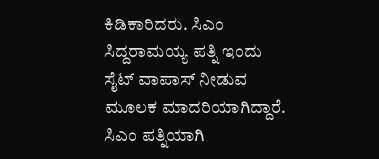ಕಿಡಿಕಾರಿದರು. ಸಿಎಂ ಸಿದ್ದರಾಮಯ್ಯ ಪತ್ನಿ ಇಂದು ಸೈಟ್ ವಾಪಾಸ್ ನೀಡುವ ಮೂಲಕ ಮಾದರಿಯಾಗಿದ್ದಾರೆ. ಸಿಎಂ ಪತ್ನಿಯಾಗಿ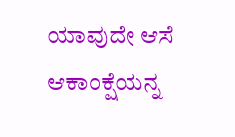ಯಾವುದೇ ಆಸೆ ಆಕಾಂಕ್ಷೆಯನ್ನ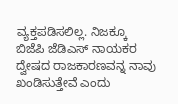ವ್ಯಕ್ತಪಡಿಸಲಿಲ್ಲ. ನಿಜಕ್ಕೂ ಬಿಜೆಪಿ ಜೆಡಿಎಸ್ ನಾಯಕರ ದ್ವೇಷದ ರಾಜಕಾರಣವನ್ನ ನಾವು ಖಂಡಿಸುತ್ತೇವೆ ಎಂದು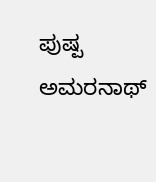ಪುಷ್ಪ ಅಮರನಾಥ್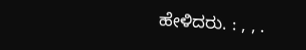ಹೇಳಿದರು. : , , .